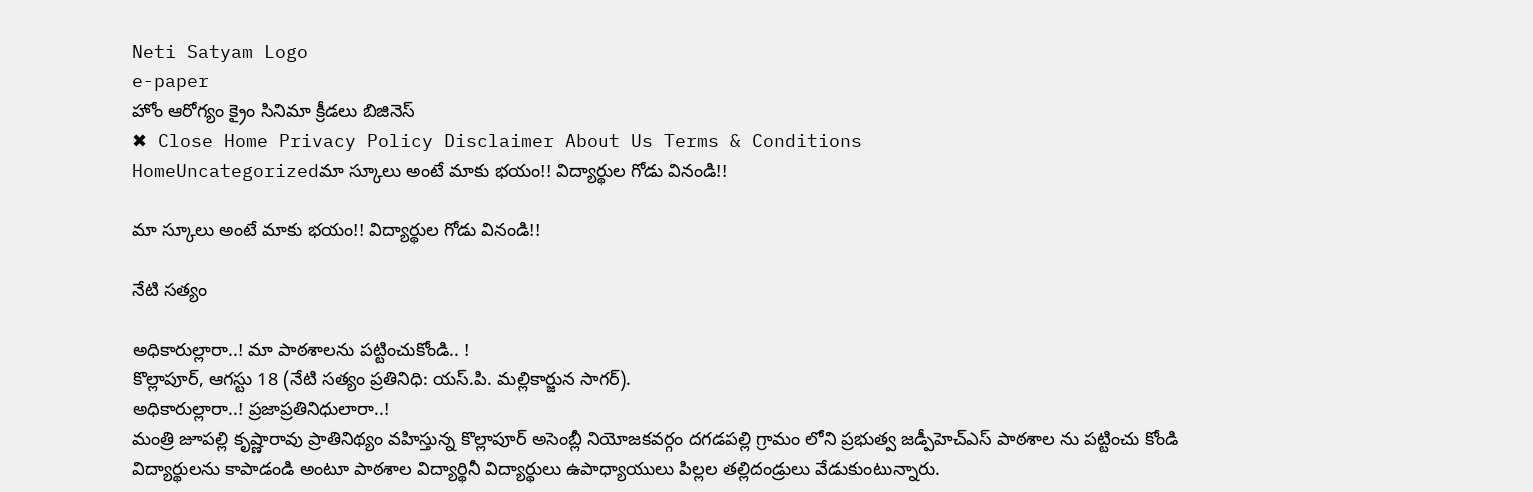Neti Satyam Logo
e-paper
హోం ఆరోగ్యం క్రైం సినిమా క్రీడలు బిజినెస్
✖ Close Home Privacy Policy Disclaimer About Us Terms & Conditions
HomeUncategorizedమా స్కూలు అంటే మాకు భయం!! విద్యార్థుల గోడు వినండి!!

మా స్కూలు అంటే మాకు భయం!! విద్యార్థుల గోడు వినండి!!

నేటి సత్యం

అధికారుల్లారా..! మా పాఠశాలను పట్టించుకోండి.. !
కొల్లాపూర్, ఆగస్టు 18 (నేటి సత్యం ప్రతినిధి: యస్.పి. మల్లికార్జున సాగర్).
అధికారుల్లారా..! ప్రజాప్రతినిధులారా..!
మంత్రి జూపల్లి కృష్ణారావు ప్రాతినిథ్యం వహిస్తున్న కొల్లాపూర్ అసెంబ్లీ నియోజకవర్గం దగడపల్లి గ్రామం లోని ప్రభుత్వ జడ్పీహెచ్ఎస్ పాఠశాల ను పట్టించు కోండి విద్యార్థులను కాపాడండి అంటూ పాఠశాల విద్యార్థినీ విద్యార్థులు ఉపాధ్యాయులు పిల్లల తల్లిదండ్రులు వేడుకుంటున్నారు.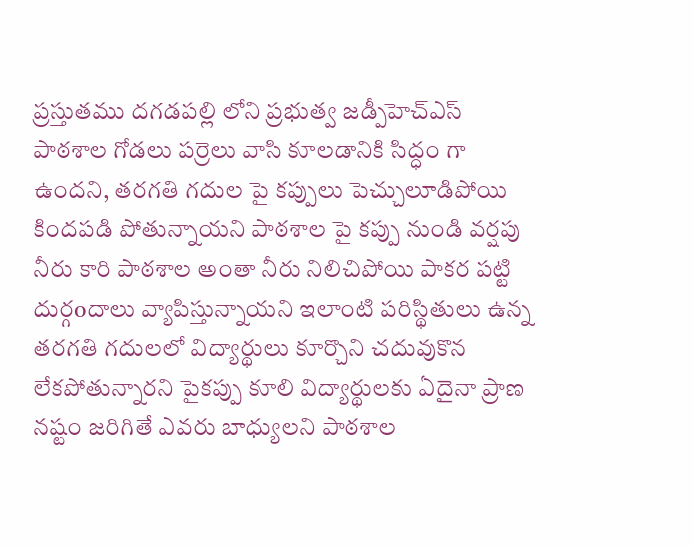ప్రస్తుతము దగడపల్లి లోని ప్రభుత్వ జడ్పీహెచ్ఎస్ పాఠశాల గోడలు పర్రెలు వాసి కూలడానికి సిద్ధం గా ఉందని, తరగతి గదుల పై కప్పులు పెచ్చులూడిపోయి కిందపడి పోతున్నాయని పాఠశాల పై కప్పు నుండి వర్షపు నీరు కారి పాఠశాల అంతా నీరు నిలిచిపోయి పాకర పట్టి దుర్గoదాలు వ్యాపిస్తున్నాయని ఇలాంటి పరిస్థితులు ఉన్న తరగతి గదులలో విద్యార్థులు కూర్చొని చదువుకొన లేకపోతున్నారని పైకప్పు కూలి విద్యార్థులకు ఏదైనా ప్రాణ నష్టం జరిగితే ఎవరు బాధ్యులని పాఠశాల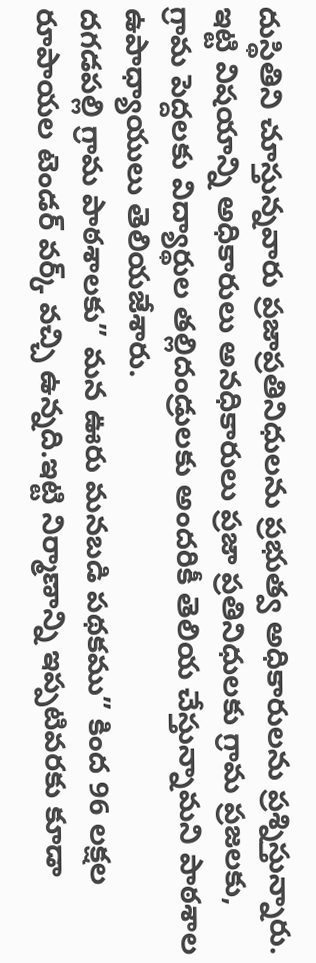దుస్థితిని చూస్తున్నవారు ప్రజాప్రతినిధులను ప్రభుత్వ అధికారులను ప్రశ్నిస్తున్నారు.
ఇట్టి విషయాన్ని అధికారులు అనధికారులు ప్రజా ప్రతినిధులకు గ్రామ ప్రజలకు, గ్రామ పెద్దలకు విద్యార్థుల తల్లిదండ్రులకు అందరికీ తెలియ చేస్తున్నామని పాఠశాల ఉపాధ్యాయులు తెలియజేశారు.
దగడపల్లి గ్రామ పాఠశాలకు” మన ఊరు మనబడి పథకము” కింద 96 లక్షల రూపాయల టెండర్ వర్క్ వచ్చి ఉన్నది.ఇట్టి నిర్మాణాన్ని ఇప్పటివరకు కూడా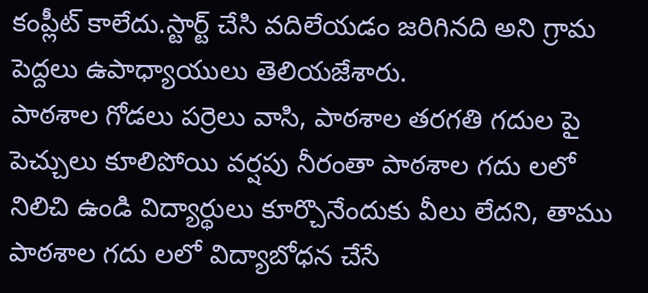కంప్లీట్ కాలేదు.స్టార్ట్ చేసి వదిలేయడం జరిగినది అని గ్రామ పెద్దలు ఉపాధ్యాయులు తెలియజేశారు.
పాఠశాల గోడలు పర్రెలు వాసి, పాఠశాల తరగతి గదుల పై పెచ్చులు కూలిపోయి వర్షపు నీరంతా పాఠశాల గదు లలో నిలిచి ఉండి విద్యార్థులు కూర్చొనేందుకు వీలు లేదని, తాము పాఠశాల గదు లలో విద్యాబోధన చేసే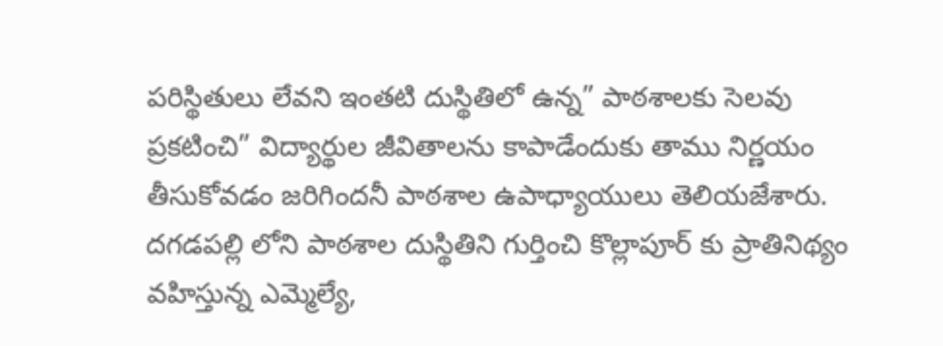పరిస్థితులు లేవని ఇంతటి దుస్థితిలో ఉన్న” పాఠశాలకు సెలవు ప్రకటించి” విద్యార్థుల జీవితాలను కాపాడేందుకు తాము నిర్ణయం తీసుకోవడం జరిగిందనీ పాఠశాల ఉపాధ్యాయులు తెలియజేశారు.
దగడపల్లి లోని పాఠశాల దుస్థితిని గుర్తించి కొల్లాపూర్ కు ప్రాతినిథ్యం వహిస్తున్న ఎమ్మెల్యే,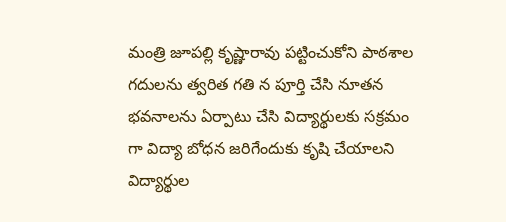మంత్రి జూపల్లి కృష్ణారావు పట్టించుకోని పాఠశాల గదులను త్వరిత గతి న పూర్తి చేసి నూతన భవనాలను ఏర్పాటు చేసి విద్యార్థులకు సక్రమం గా విద్యా బోధన జరిగేందుకు కృషి చేయాలని విద్యార్థుల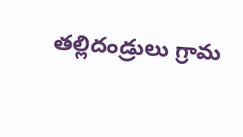తల్లిదండ్రులు గ్రామ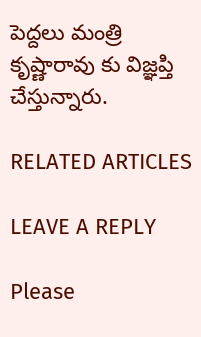పెద్దలు మంత్రి కృష్ణారావు కు విజ్ఞప్తి చేస్తున్నారు.

RELATED ARTICLES

LEAVE A REPLY

Please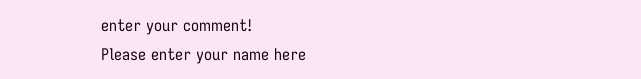enter your comment!
Please enter your name here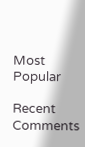Most Popular

Recent Comments